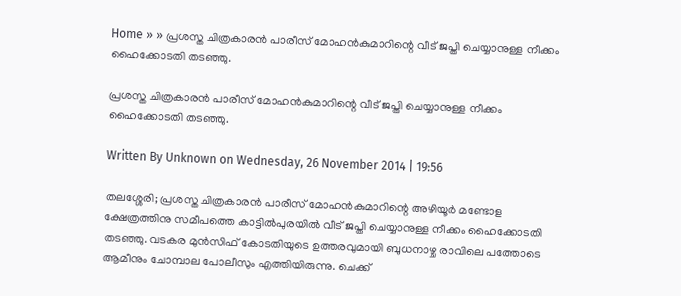Home » » പ്രശസ്ത ചിത്രകാരന്‍ പാരീസ് മോഹന്‍കുമാറിന്റെ വീട് ജപ്തി ചെയ്യാനുള്ള നീക്കം ഹൈക്കോടതി തടഞ്ഞു.

പ്രശസ്ത ചിത്രകാരന്‍ പാരീസ് മോഹന്‍കുമാറിന്റെ വീട് ജപ്തി ചെയ്യാനുള്ള നീക്കം ഹൈക്കോടതി തടഞ്ഞു.

Written By Unknown on Wednesday, 26 November 2014 | 19:56

തലശ്ശേരി; പ്രശസ്ത ചിത്രകാരന്‍ പാരീസ് മോഹന്‍കുമാറിന്റെ അഴിയൂര്‍ മണ്ടോള ക്ഷേത്രത്തിനു സമീപത്തെ കാട്ടില്‍പുരയില്‍ വീട് ജപ്തി ചെയ്യാനുള്ള നീക്കം ഹൈക്കോടതി തടഞ്ഞു. വടകര മുന്‍സിഫ് കോടതിയുടെ ഉത്തരവുമായി ബുധനാഴ്ച രാവിലെ പത്തോടെ ആമീനും ചോമ്പാല പോലീസും എത്തിയിരുന്നു. ചെക്ക്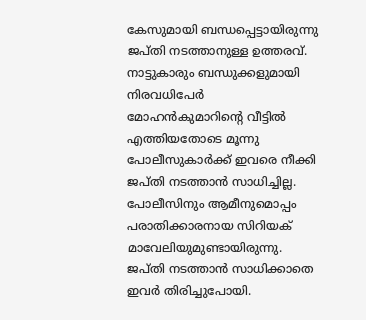കേസുമായി ബന്ധപ്പെട്ടായിരുന്നു ജപ്തി നടത്താനുള്ള ഉത്തരവ്. നാട്ടുകാരും ബന്ധുക്കളുമായി നിരവധിപേര്‍ മോഹന്‍കുമാറിന്റെ വീട്ടില്‍ എത്തിയതോടെ മൂന്നു പോലീസുകാര്‍ക്ക് ഇവരെ നീക്കി ജപ്തി നടത്താന്‍ സാധിച്ചില്ല. പോലീസിനും ആമീനുമൊപ്പം പരാതിക്കാരനായ സിറിയക് മാവേലിയുമുണ്ടായിരുന്നു. ജപ്തി നടത്താന്‍ സാധിക്കാതെ ഇവര്‍ തിരിച്ചുപോയി.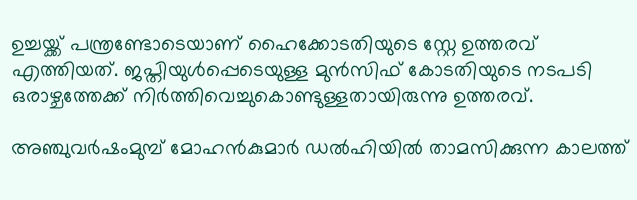ഉച്ചയ്ക്ക് പന്ത്രണ്ടോടെയാണ് ഹൈക്കോടതിയുടെ സ്റ്റേ ഉത്തരവ് എത്തിയത്. ജപ്തിയുള്‍പ്പെടെയുള്ള മുന്‍സിഫ് കോടതിയുടെ നടപടി ഒരാഴ്ചത്തേക്ക് നിര്‍ത്തിവെച്ചുകൊണ്ടുള്ളതായിരുന്നു ഉത്തരവ്.

അഞ്ചുവര്‍ഷംമുമ്പ് മോഹന്‍കുമാര്‍ ഡല്‍ഹിയില്‍ താമസിക്കുന്ന കാലത്ത്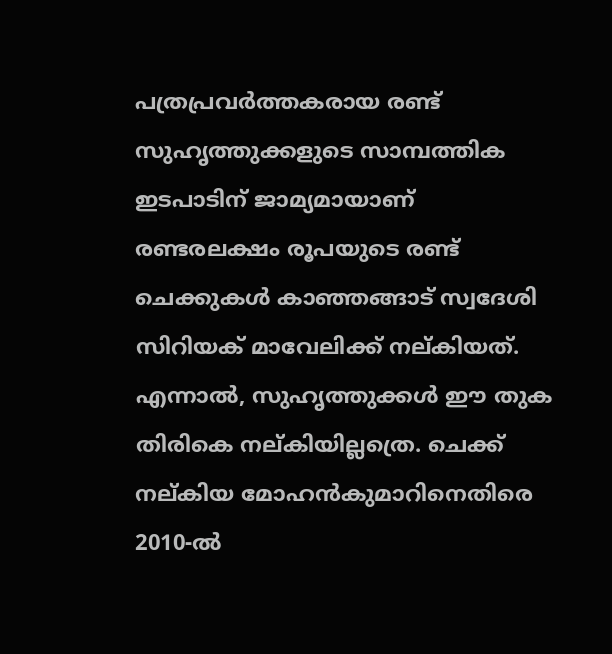പത്രപ്രവര്‍ത്തകരായ രണ്ട് സുഹൃത്തുക്കളുടെ സാമ്പത്തിക ഇടപാടിന് ജാമ്യമായാണ് രണ്ടരലക്ഷം രൂപയുടെ രണ്ട് ചെക്കുകള്‍ കാഞ്ഞങ്ങാട് സ്വദേശി സിറിയക് മാവേലിക്ക് നല്കിയത്. എന്നാല്‍, സുഹൃത്തുക്കള്‍ ഈ തുക തിരികെ നല്കിയില്ലത്രെ. ചെക്ക് നല്കിയ മോഹന്‍കുമാറിനെതിരെ 2010-ല്‍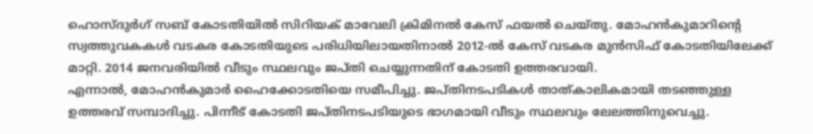ഹൊസ്ദുര്‍ഗ് സബ് കോടതിയില്‍ സിറിയക് മാവേലി ക്രിമിനല്‍ കേസ് ഫയല്‍ ചെയ്തു. മോഹന്‍കുമാറിന്റെ സ്വത്തുവകകള്‍ വടകര കോടതിയുടെ പരിധിയിലായതിനാല്‍ 2012-ല്‍ കേസ് വടകര മുന്‍സിഫ് കോടതിയിലേക്ക് മാറ്റി. 2014 ജനവരിയില്‍ വീടും സ്ഥലവും ജപ്തി ചെയ്യുന്നതിന് കോടതി ഉത്തരവായി.
എന്നാല്‍, മോഹന്‍കുമാര്‍ ഹൈക്കോടതിയെ സമീപിച്ചു. ജപ്തിനടപടികള്‍ താത്കാലികമായി തടഞ്ഞുള്ള ഉത്തരവ് സമ്പാദിച്ചു. പിന്നീട് കോടതി ജപ്തിനടപടിയുടെ ഭാഗമായി വീടും സ്ഥലവും ലേലത്തിനുവെച്ചു.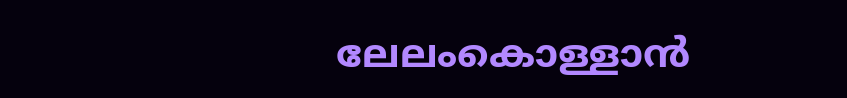ലേലംകൊള്ളാന്‍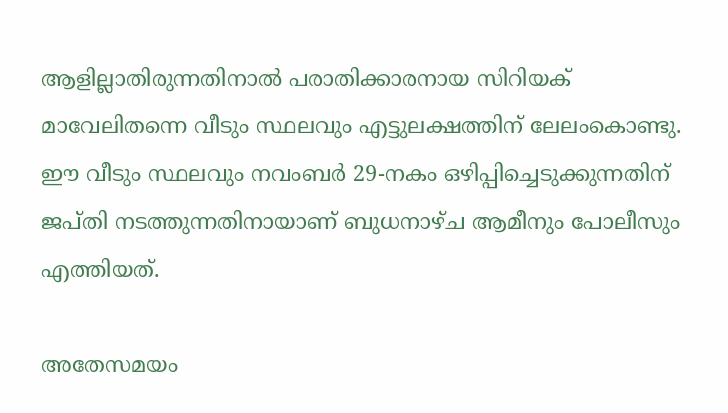ആളില്ലാതിരുന്നതിനാല്‍ പരാതിക്കാരനായ സിറിയക് മാവേലിതന്നെ വീടും സ്ഥലവും എട്ടുലക്ഷത്തിന് ലേലംകൊണ്ടു. ഈ വീടും സ്ഥലവും നവംബര്‍ 29-നകം ഒഴിപ്പിച്ചെടുക്കുന്നതിന് ജപ്തി നടത്തുന്നതിനായാണ് ബുധനാഴ്ച ആമീനും പോലീസും എത്തിയത്.

അതേസമയം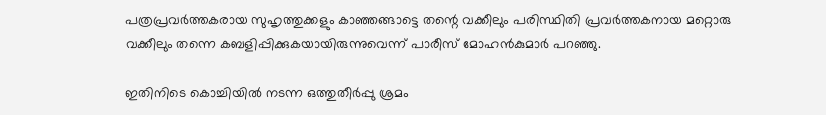പത്രപ്രവര്‍ത്തകരായ സുഹൃത്തുക്കളും കാഞ്ഞങ്ങാട്ടെ തന്റെ വക്കീലും പരിസ്ഥിതി പ്രവര്‍ത്തകനായ മറ്റൊരു വക്കീലും തന്നെ കബളിപ്പിക്കുകയായിരുന്നുവെന്ന് പാരീസ് മോഹന്‍കുമാര്‍ പറഞ്ഞു.

ഇതിനിടെ കൊച്ചിയില്‍ നടന്ന ഒത്തുതീര്‍പ്പു ശ്രമം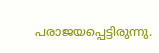പരാജയപ്പെട്ടിരുന്നു.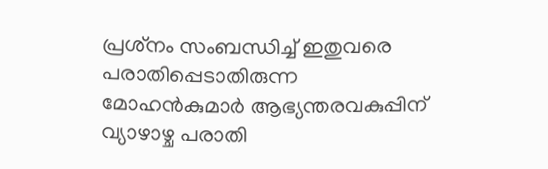പ്രശ്‌നം സംബന്ധിച്ച് ഇതുവരെ പരാതിപ്പെടാതിരുന്ന മോഹന്‍കുമാര്‍ ആഭ്യന്തരവകുപ്പിന് വ്യാഴാഴ്ച പരാതി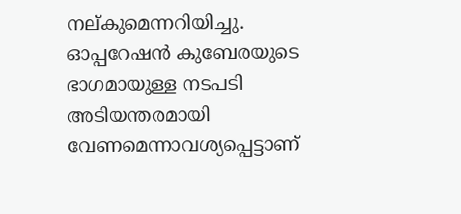നല്കുമെന്നറിയിച്ചു. ഓപ്പറേഷന്‍ കുബേരയുടെ ഭാഗമായുള്ള നടപടി അടിയന്തരമായി വേണമെന്നാവശ്യപ്പെട്ടാണ്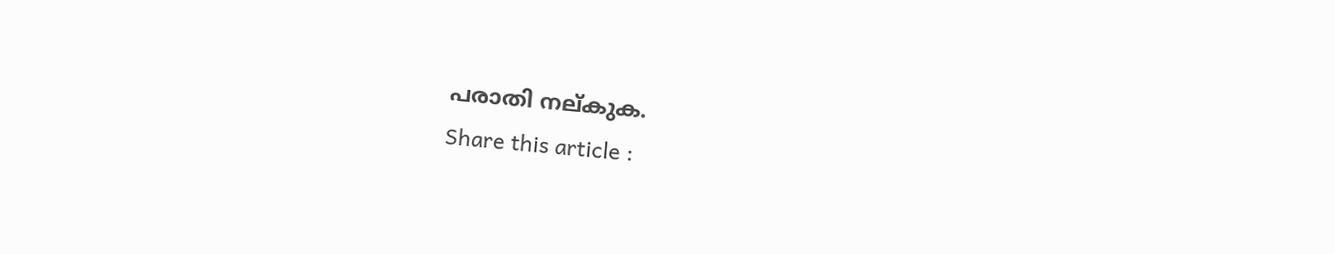പരാതി നല്കുക.
Share this article :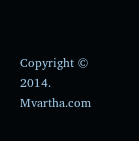Copyright © 2014. Mvartha.com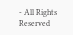- All Rights Reserved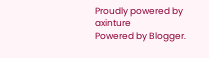Proudly powered by axinture
Powered by Blogger.